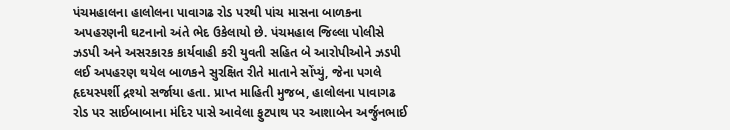પંચમહાલના હાલોલના પાવાગઢ રોડ પરથી પાંચ માસના બાળકના અપહરણની ઘટનાનો અંતે ભેદ ઉકેલાયો છે. પંચમહાલ જિલ્લા પોલીસે ઝડપી અને અસરકારક કાર્યવાહી કરી યુવતી સહિત બે આરોપીઓને ઝડપી લઈ અપહરણ થયેલ બાળકને સુરક્ષિત રીતે માતાને સોંપ્યું, જેના પગલે હૃદયસ્પર્શી દ્રશ્યો સર્જાયા હતા. પ્રાપ્ત માહિતી મુજબ, હાલોલના પાવાગઢ રોડ પર સાઈબાબાના મંદિર પાસે આવેલા ફુટપાથ પર આશાબેન અર્જુનભાઈ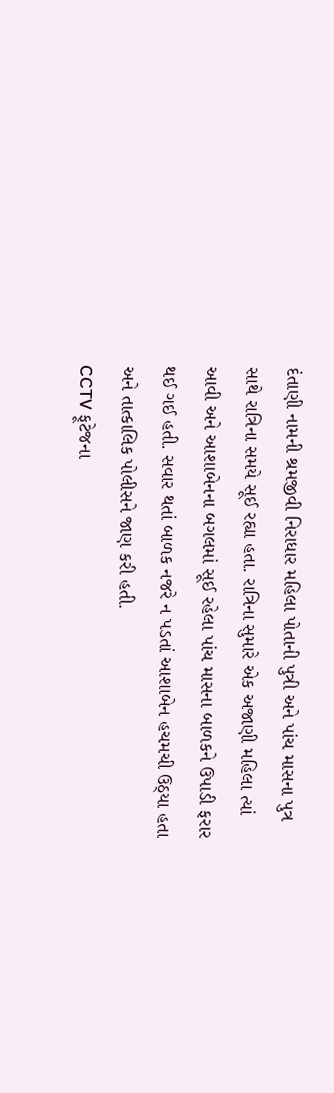દંતાણી નામની શ્રમજીવી નિરાધાર મહિલા પોતાની પુત્રી અને પાંચ માસના પુત્ર સાથે રાત્રિના સમયે સૂઈ રહ્યા હતા. રાત્રિના સુમારે એક અજાણી મહિલા ત્યાં આવી અને આશાબેનના બગલમાં સૂઈ રહેલા પાંચ માસના બાળકને ઉપાડી ફરાર થઈ ગઈ હતી. સવાર થતાં બાળક નજરે ન પડતાં આશાબેન હચમચી ઉઠ્યા હતા અને તાત્કાલિક પોલીસને જાણ કરી હતી.
CCTV ફૂટેજના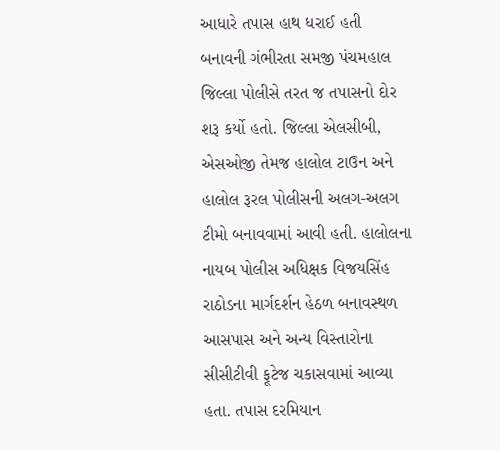આધારે તપાસ હાથ ધરાઈ હતી
બનાવની ગંભીરતા સમજી પંચમહાલ જિલ્લા પોલીસે તરત જ તપાસનો દોર શરૂ કર્યો હતો. જિલ્લા એલસીબી, એસઓજી તેમજ હાલોલ ટાઉન અને હાલોલ રૂરલ પોલીસની અલગ-અલગ ટીમો બનાવવામાં આવી હતી. હાલોલના નાયબ પોલીસ અધિક્ષક વિજયસિંહ રાઠોડના માર્ગદર્શન હેઠળ બનાવસ્થળ આસપાસ અને અન્ય વિસ્તારોના સીસીટીવી ફૂટેજ ચકાસવામાં આવ્યા હતા. તપાસ દરમિયાન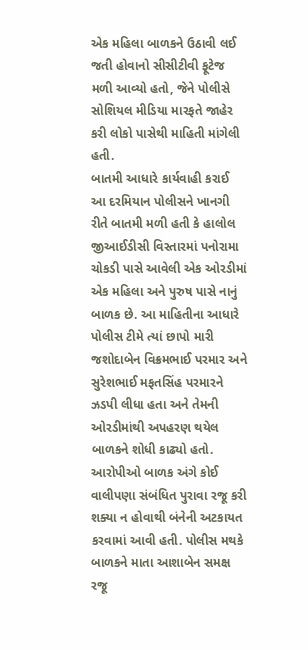એક મહિલા બાળકને ઉઠાવી લઈ જતી હોવાનો સીસીટીવી ફૂટેજ મળી આવ્યો હતો, જેને પોલીસે સોશિયલ મીડિયા મારફતે જાહેર કરી લોકો પાસેથી માહિતી માંગેલી હતી.
બાતમી આધારે કાર્યવાહી કરાઈ
આ દરમિયાન પોલીસને ખાનગી રીતે બાતમી મળી હતી કે હાલોલ જીઆઈડીસી વિસ્તારમાં પનોરામા ચોકડી પાસે આવેલી એક ઓરડીમાં એક મહિલા અને પુરુષ પાસે નાનું બાળક છે. આ માહિતીના આધારે પોલીસ ટીમે ત્યાં છાપો મારી જશોદાબેન વિક્રમભાઈ પરમાર અને સુરેશભાઈ મફતસિંહ પરમારને ઝડપી લીધા હતા અને તેમની ઓરડીમાંથી અપહરણ થયેલ બાળકને શોધી કાઢ્યો હતો. આરોપીઓ બાળક અંગે કોઈ વાલીપણા સંબંધિત પુરાવા રજૂ કરી શક્યા ન હોવાથી બંનેની અટકાયત કરવામાં આવી હતી. પોલીસ મથકે બાળકને માતા આશાબેન સમક્ષ રજૂ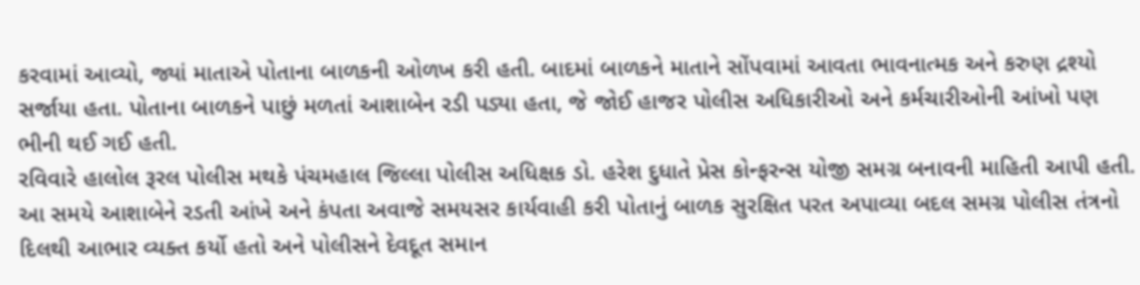કરવામાં આવ્યો, જ્યાં માતાએ પોતાના બાળકની ઓળખ કરી હતી. બાદમાં બાળકને માતાને સોંપવામાં આવતા ભાવનાત્મક અને કરુણ દ્રશ્યો સર્જાયા હતા. પોતાના બાળકને પાછું મળતાં આશાબેન રડી પડ્યા હતા, જે જોઈ હાજર પોલીસ અધિકારીઓ અને કર્મચારીઓની આંખો પણ ભીની થઈ ગઈ હતી.
રવિવારે હાલોલ રૂરલ પોલીસ મથકે પંચમહાલ જિલ્લા પોલીસ અધિક્ષક ડો. હરેશ દુધાતે પ્રેસ કોન્ફરન્સ યોજી સમગ્ર બનાવની માહિતી આપી હતી. આ સમયે આશાબેને રડતી આંખે અને કંપતા અવાજે સમયસર કાર્યવાહી કરી પોતાનું બાળક સુરક્ષિત પરત અપાવ્યા બદલ સમગ્ર પોલીસ તંત્રનો દિલથી આભાર વ્યક્ત કર્યો હતો અને પોલીસને દેવદૂત સમાન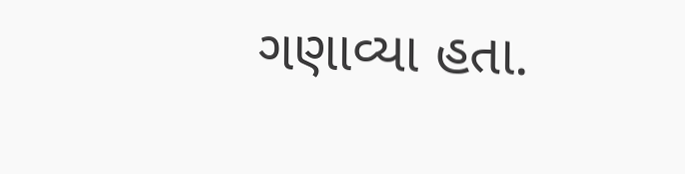ગણાવ્યા હતા.